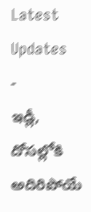Latest Updates
-
ఇడ్లీ, దోసల్లోకి అదిరిపోయే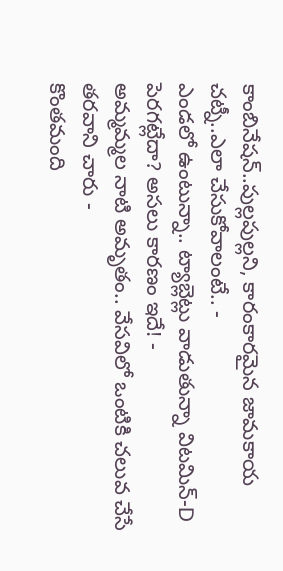కాంబినేషన్..పుల్లపుల్లని, కారంకారమైన జామకాయ చట్నీ..ఎలా చేసుకోవాలంటే.. -
ఎండలో ఉంటున్నా.. ట్యాబ్లెట్లు వాడుతున్నా విటమిన్-D పెరగట్లేదా? అసలు కారణం ఇదే! -
అమ్మమ్మల నాటి అమృతం.. వేసవిలో ఒంటికి చలువ చేసే తరవాని చారు -
కొంతమంది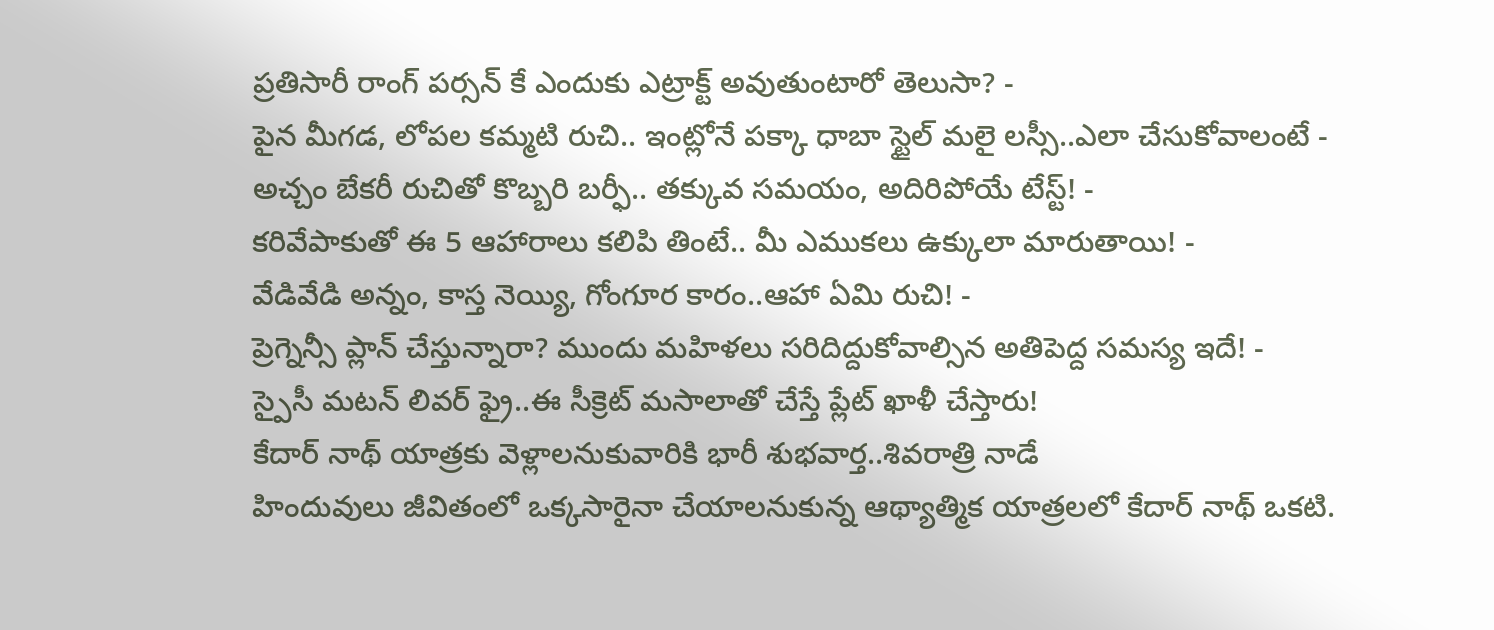ప్రతిసారీ రాంగ్ పర్సన్ కే ఎందుకు ఎట్రాక్ట్ అవుతుంటారో తెలుసా? -
పైన మీగడ, లోపల కమ్మటి రుచి.. ఇంట్లోనే పక్కా ధాబా స్టైల్ మలై లస్సీ..ఎలా చేసుకోవాలంటే -
అచ్చం బేకరీ రుచితో కొబ్బరి బర్ఫీ.. తక్కువ సమయం, అదిరిపోయే టేస్ట్! -
కరివేపాకుతో ఈ 5 ఆహారాలు కలిపి తింటే.. మీ ఎముకలు ఉక్కులా మారుతాయి! -
వేడివేడి అన్నం, కాస్త నెయ్యి, గోంగూర కారం..ఆహా ఏమి రుచి! -
ప్రెగ్నెన్సీ ప్లాన్ చేస్తున్నారా? ముందు మహిళలు సరిదిద్దుకోవాల్సిన అతిపెద్ద సమస్య ఇదే! -
స్పైసీ మటన్ లివర్ ఫ్రై..ఈ సీక్రెట్ మసాలాతో చేస్తే ప్లేట్ ఖాళీ చేస్తారు!
కేదార్ నాథ్ యాత్రకు వెళ్లాలనుకువారికి భారీ శుభవార్త..శివరాత్రి నాడే
హిందువులు జీవితంలో ఒక్కసారైనా చేయాలనుకున్న ఆథ్యాత్మిక యాత్రలలో కేదార్ నాథ్ ఒకటి.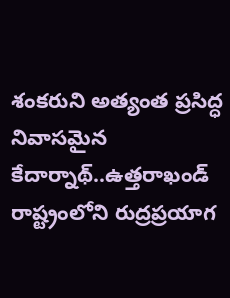శంకరుని అత్యంత ప్రసిద్ధ నివాసమైన కేదార్నాథ్..ఉత్తరాఖండ్ రాష్ట్రంలోని రుద్రప్రయాగ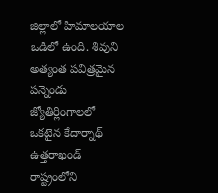జిల్లాలో హిమాలయాల ఒడిలో ఉంది. శివుని అత్యంత పవిత్రమైన పన్నెండు జ్యోతిర్లింగాలలో ఒకటైన కేదార్నాథ్ ఉత్తరాఖండ్ రాష్ట్రంలోని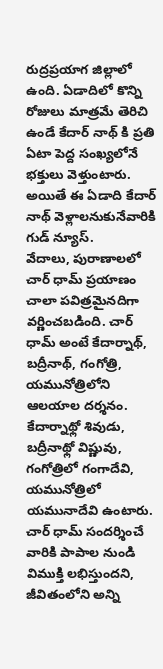రుద్రప్రయాగ జిల్లాలో ఉంది. ఏడాదిలో కొన్ని రోజులు మాత్రమే తెరిచి ఉండే కేదార్ నాథ్ కి ప్రతి ఏటా పెద్ద సంఖ్యలోనే భక్తులు వెళ్తుంటారు. అయితే ఈ ఏడాది కేదార్ నాథ్ వెళ్లాలనుకునేవారికి గుడ్ న్యూస్.
వేదాలు, పురాణాలలో చార్ ధామ్ ప్రయాణం చాలా పవిత్రమైనదిగా వర్ణించబడింది. చార్ ధామ్ అంటే కేదార్నాథ్, బద్రీనాథ్, గంగోత్రి, యమునోత్రిలోని ఆలయాల దర్శనం. కేదార్నాథ్లో శివుడు, బద్రీనాథ్లో విష్ణువు, గంగోత్రిలో గంగాదేవి, యమునోత్రిలో యమునాదేవి ఉంటారు. చార్ ధామ్ సందర్శించే వారికి పాపాల నుండి విముక్తి లభిస్తుందని, జీవితంలోని అన్ని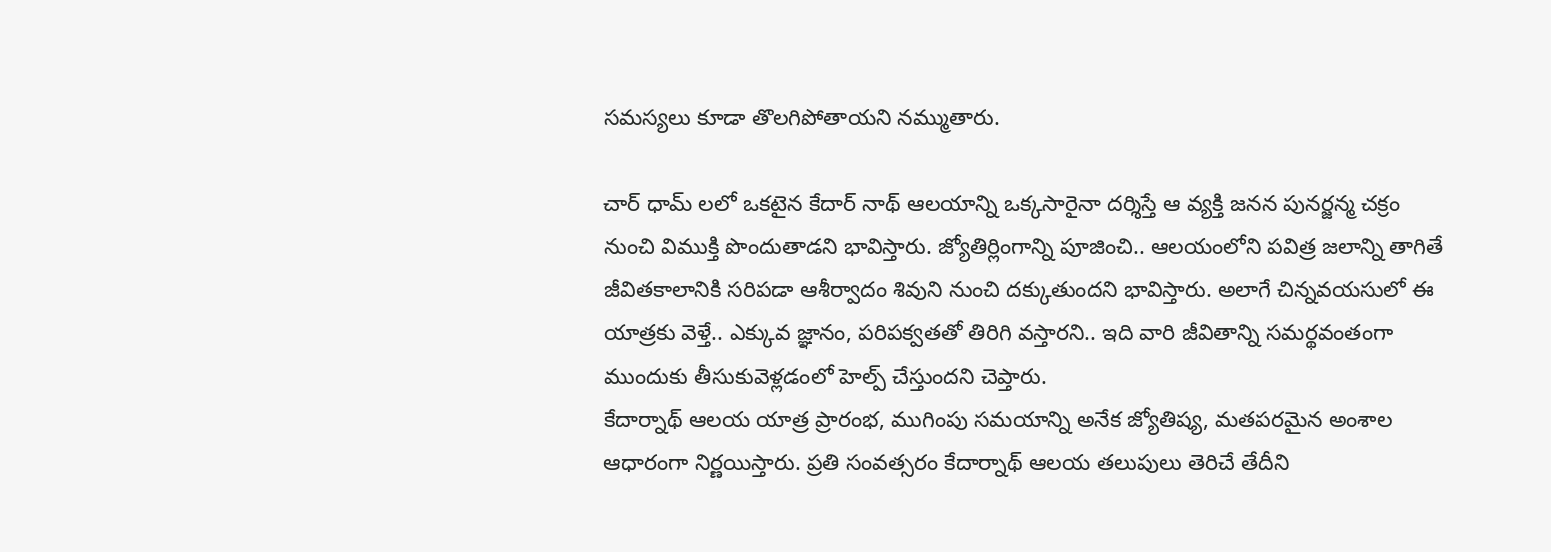సమస్యలు కూడా తొలగిపోతాయని నమ్ముతారు.

చార్ ధామ్ లలో ఒకటైన కేదార్ నాథ్ ఆలయాన్ని ఒక్కసారైనా దర్శిస్తే ఆ వ్యక్తి జనన పునర్జన్మ చక్రం నుంచి విముక్తి పొందుతాడని భావిస్తారు. జ్యోతిర్లింగాన్ని పూజించి.. ఆలయంలోని పవిత్ర జలాన్ని తాగితే జీవితకాలానికి సరిపడా ఆశీర్వాదం శివుని నుంచి దక్కుతుందని భావిస్తారు. అలాగే చిన్నవయసులో ఈ యాత్రకు వెళ్తే.. ఎక్కువ జ్ఞానం, పరిపక్వతతో తిరిగి వస్తారని.. ఇది వారి జీవితాన్ని సమర్థవంతంగా ముందుకు తీసుకువెళ్లడంలో హెల్ప్ చేస్తుందని చెప్తారు.
కేదార్నాథ్ ఆలయ యాత్ర ప్రారంభ, ముగింపు సమయాన్ని అనేక జ్యోతిష్య, మతపరమైన అంశాల ఆధారంగా నిర్ణయిస్తారు. ప్రతి సంవత్సరం కేదార్నాథ్ ఆలయ తలుపులు తెరిచే తేదీని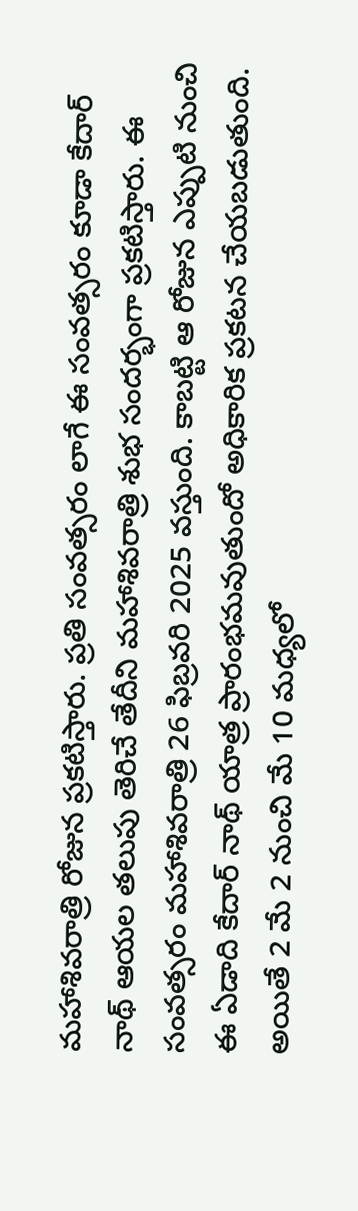మహాశివరాత్రి రోజున ప్రకటిస్తారు. ప్రతి సంవత్సరం లాగే ఈ సంవత్సరం కూడా కేదార్ నాథ్ ఆయల తలుపు తెరిచే తేదీని మహాశివరాత్రి శుభ సందర్భంగా ప్రకటిస్తారు. ఈ సంవత్సరం మహాశివరాత్రి 26 ఫిబ్రవరి 2025 వస్తుంది. కాబట్టి ఆ రోజున ఎప్పుటి నుంచి ఈ ఏడాది కేదార్ నాథ్ యాత్ర ప్రారంభమవుతుందో అధికారిక ప్రకటన చేయబడుతుంది. అయితే 2 మే 2 నుంచి మే 10 మధ్యలో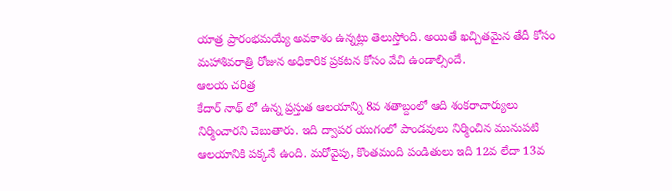యాత్ర ప్రారంభమయ్యే అవకాశం ఉన్నట్లు తెలుస్తోంది. అయితే ఖచ్చితమైన తేదీ కోసం మహాశివరాత్రి రోజున అధికారిక ప్రకటన కోసం వేచి ఉండాల్సిందే.
ఆలయ చరిత్ర
కేదార్ నాథ్ లో ఉన్న ప్రస్తుత ఆలయాన్ని 8వ శతాబ్దంలో ఆది శంకరాచార్యులు నిర్మించారని చెబుతారు. ఇది ద్వాపర యుగంలో పాండవులు నిర్మించిన మునుపటి ఆలయానికి పక్కనే ఉంది. మరోవైపు, కొంతమంది పండితులు ఇది 12వ లేదా 13వ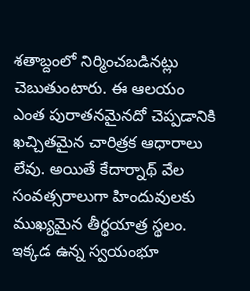శతాబ్దంలో నిర్మించబడినట్లు చెబుతుంటారు. ఈ ఆలయం ఎంత పురాతనమైనదో చెప్పడానికి ఖచ్చితమైన చారిత్రక ఆధారాలు లేవు. అయితే కేదార్నాథ్ వేల సంవత్సరాలుగా హిందువులకు ముఖ్యమైన తీర్థయాత్ర స్థలం. ఇక్కడ ఉన్న స్వయంభూ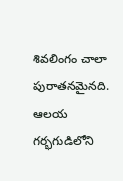శివలింగం చాలా పురాతనమైనది. ఆలయ గర్భగుడిలోని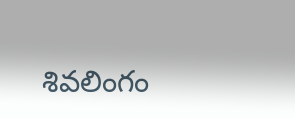శివలింగం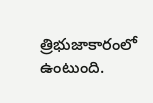త్రిభుజాకారంలో ఉంటుంది.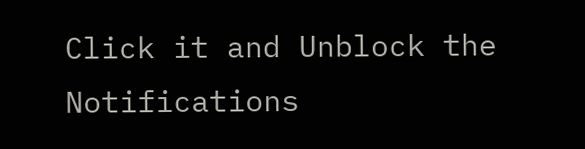Click it and Unblock the Notifications